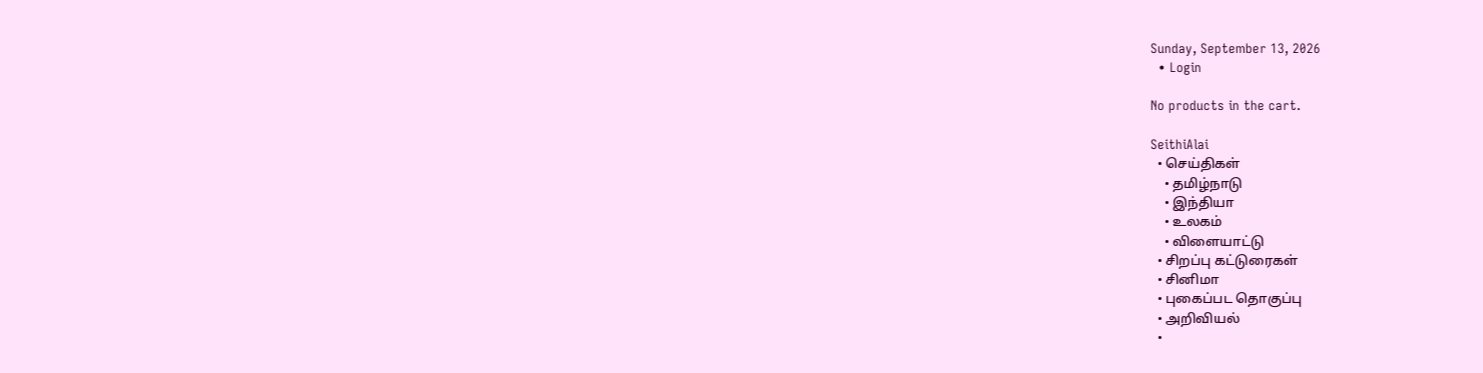Sunday, September 13, 2026
  • Login

No products in the cart.

SeithiAlai
  • செய்திகள்
    • தமிழ்நாடு
    • இந்தியா
    • உலகம்
    • விளையாட்டு
  • சிறப்பு கட்டுரைகள்
  • சினிமா
  • புகைப்பட தொகுப்பு
  • அறிவியல்
  •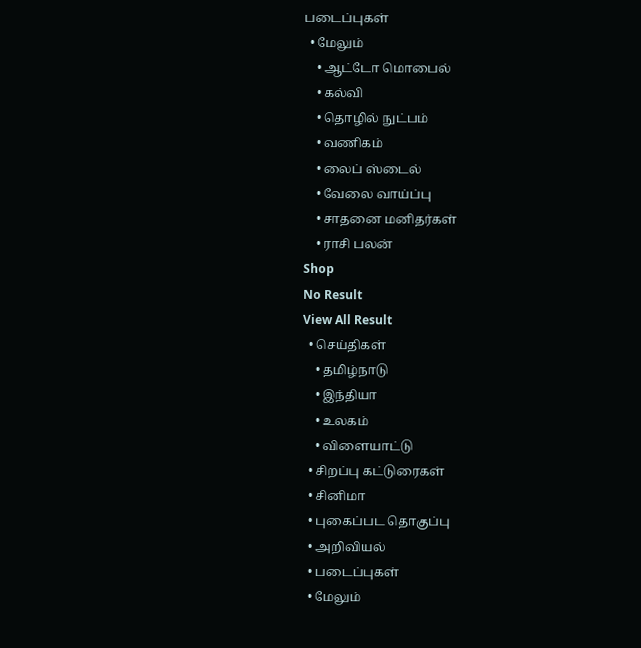படைப்புகள்
  • மேலும்
    • ஆட்டோ மொபைல்
    • கல்வி
    • தொழில் நுட்பம்
    • வணிகம்
    • லைப் ஸ்டைல்
    • வேலை வாய்ப்பு
    • சாதனை மனிதர்கள்
    • ராசி பலன்
Shop
No Result
View All Result
  • செய்திகள்
    • தமிழ்நாடு
    • இந்தியா
    • உலகம்
    • விளையாட்டு
  • சிறப்பு கட்டுரைகள்
  • சினிமா
  • புகைப்பட தொகுப்பு
  • அறிவியல்
  • படைப்புகள்
  • மேலும்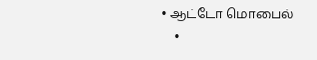• ஆட்டோ மொபைல்
    •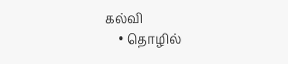கல்வி
    • தொழில்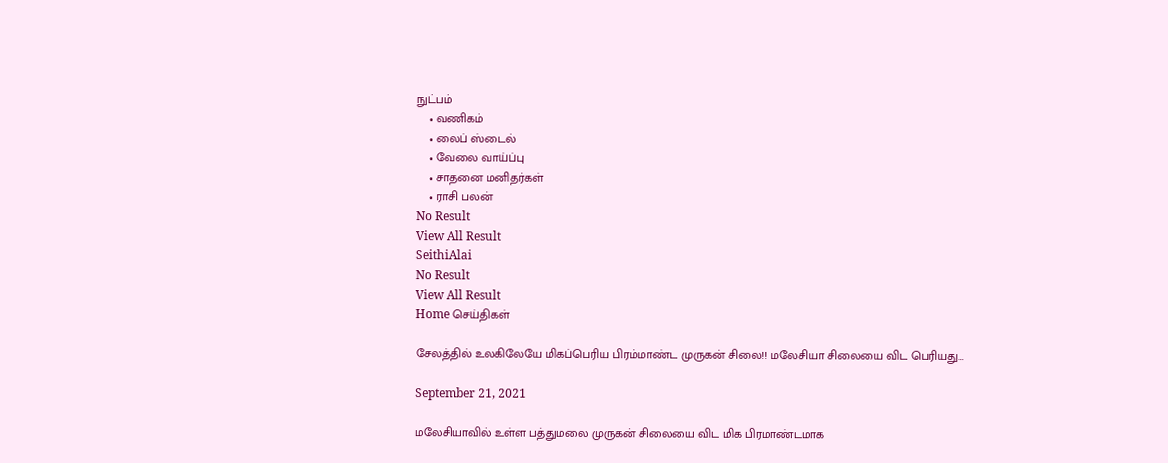நுட்பம்
    • வணிகம்
    • லைப் ஸ்டைல்
    • வேலை வாய்ப்பு
    • சாதனை மனிதர்கள்
    • ராசி பலன்
No Result
View All Result
SeithiAlai
No Result
View All Result
Home செய்திகள்

சேலத்தில் உலகிலேயே மிகப்பெரிய பிரம்மாண்ட முருகன் சிலை!! மலேசியா சிலையை விட பெரியது…

September 21, 2021

மலேசியாவில் உள்ள பத்துமலை முருகன் சிலையை விட மிக பிரமாண்டமாக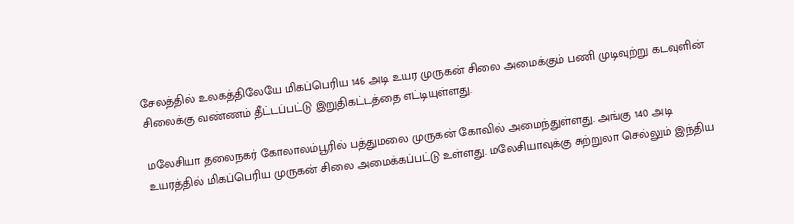சேலத்தில் உலகத்திலேயே மிகப்பெரிய 146 அடி உயர முருகன் சிலை அமைக்கும் பணி முடிவுற்று கடவுளின் சிலைக்கு வண்ணம் தீட்டப்பட்டு இறுதிகட்டத்தை எட்டியுள்ளது.

மலேசியா தலைநகர் கோலாலம்பூரில் பத்துமலை முருகன் கோவில் அமைந்துள்ளது. அங்கு 140 அடி உயரத்தில் மிகப்பெரிய முருகன் சிலை அமைக்கப்பட்டு உள்ளது. மலேசியாவுக்கு சுற்றுலா செல்லும் இந்திய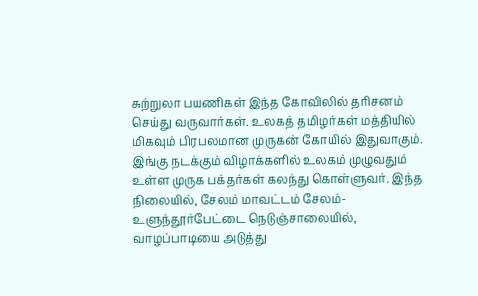சுற்றுலா பயணிகள் இந்த கோவிலில் தரிசனம் செய்து வருவார்கள். உலகத் தமிழர்கள் மத்தியில் மிகவும் பிரபலமான முருகன் கோயில் இதுவாகும். இங்கு நடக்கும் விழாக்களில் உலகம் முழுவதும் உள்ள முருக பக்தர்கள் கலந்து கொள்ளுவர். இந்த நிலையில், சேலம் மாவட்டம் சேலம்-உளுந்தூர்பேட்டை நெடுஞ்சாலையில், வாழப்பாடியை அடுத்து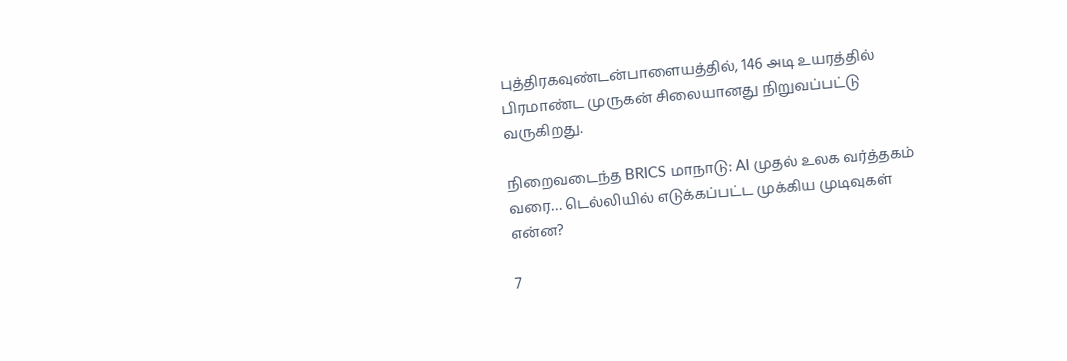புத்திரகவுண்டன்பாளையத்தில், 146 அடி உயரத்தில் பிரமாண்ட முருகன் சிலையானது நிறுவப்பட்டு வருகிறது.

நிறைவடைந்த BRICS மாநாடு: AI முதல் உலக வர்த்தகம் வரை… டெல்லியில் எடுக்கப்பட்ட முக்கிய முடிவுகள் என்ன?

7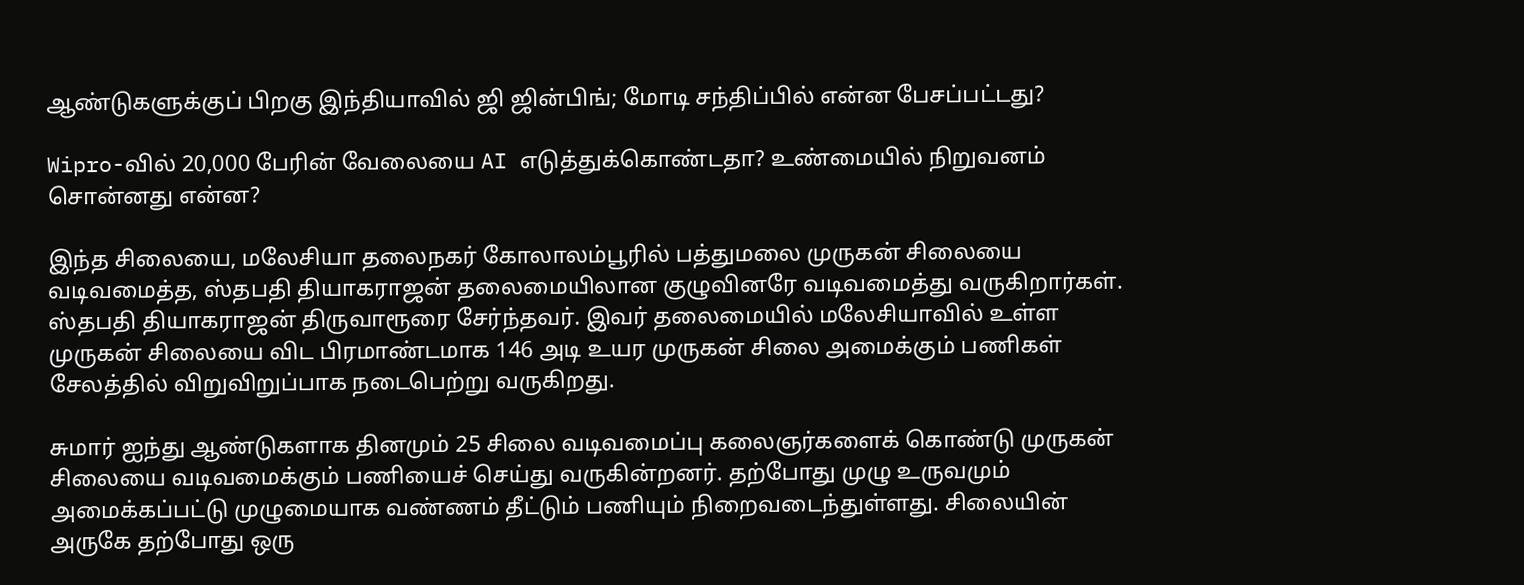ஆண்டுகளுக்குப் பிறகு இந்தியாவில் ஜி ஜின்பிங்; மோடி சந்திப்பில் என்ன பேசப்பட்டது?

Wipro-வில் 20,000 பேரின் வேலையை AI எடுத்துக்கொண்டதா? உண்மையில் நிறுவனம் சொன்னது என்ன?

இந்த சிலையை, மலேசியா தலைநகர் கோலாலம்பூரில் பத்துமலை முருகன் சிலையை வடிவமைத்த, ஸ்தபதி தியாகராஜன் தலைமையிலான குழுவினரே வடிவமைத்து வருகிறார்கள். ஸ்தபதி தியாகராஜன் திருவாரூரை சேர்ந்தவர். இவர் தலைமையில் மலேசியாவில் உள்ள முருகன் சிலையை விட பிரமாண்டமாக 146 அடி உயர முருகன் சிலை அமைக்கும் பணிகள் சேலத்தில் விறுவிறுப்பாக நடைபெற்று வருகிறது.

சுமார் ஐந்து ஆண்டுகளாக தினமும் 25 சிலை வடிவமைப்பு கலைஞர்களைக் கொண்டு முருகன் சிலையை வடிவமைக்கும் பணியைச் செய்து வருகின்றனர். தற்போது முழு உருவமும் அமைக்கப்பட்டு முழுமையாக வண்ணம் தீட்டும் பணியும் நிறைவடைந்துள்ளது. சிலையின் அருகே தற்போது ஒரு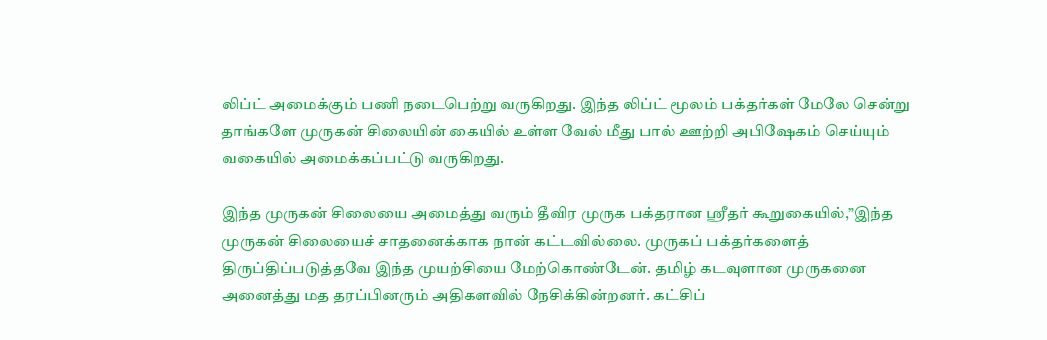லிப்ட் அமைக்கும் பணி நடைபெற்று வருகிறது. இந்த லிப்ட் மூலம் பக்தர்கள் மேலே சென்று தாங்களே முருகன் சிலையின் கையில் உள்ள வேல் மீது பால் ஊற்றி அபிஷேகம் செய்யும் வகையில் அமைக்கப்பட்டு வருகிறது.

இந்த முருகன் சிலையை அமைத்து வரும் தீவிர முருக பக்தரான ஸ்ரீதர் கூறுகையில்,”இந்த முருகன் சிலையைச் சாதனைக்காக நான் கட்டவில்லை. முருகப் பக்தர்களைத் திருப்திப்படுத்தவே இந்த முயற்சியை மேற்கொண்டேன். தமிழ் கடவுளான முருகனை அனைத்து மத தரப்பினரும் அதிகளவில் நேசிக்கின்றனர். கட்சிப்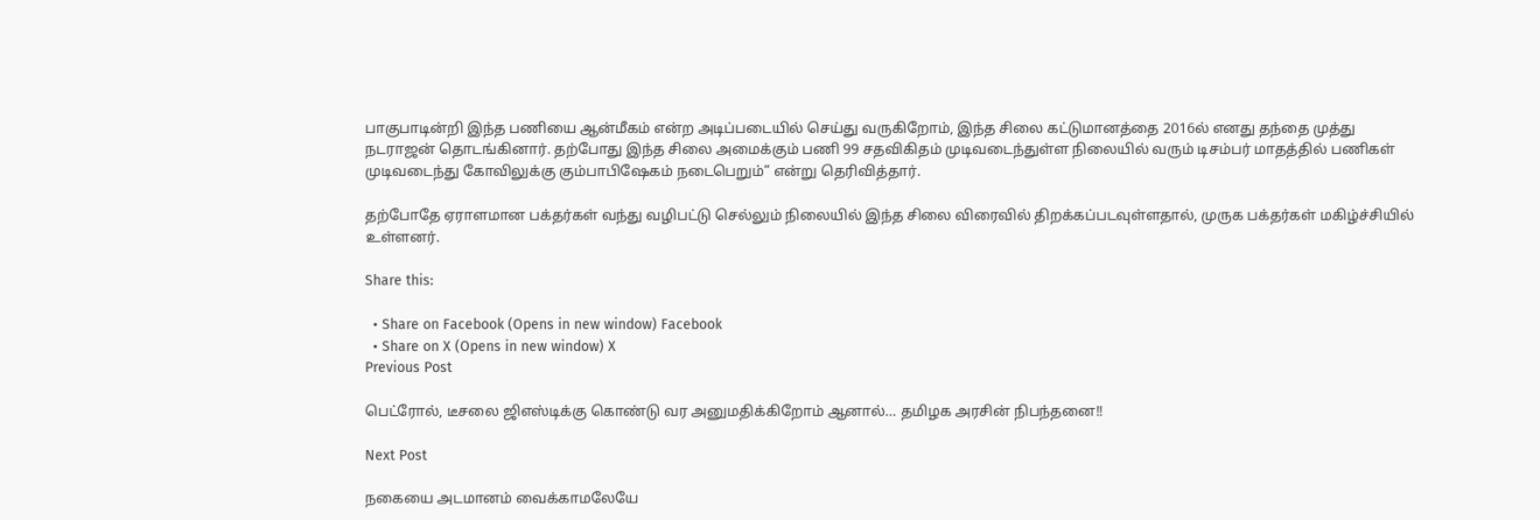பாகுபாடின்றி இந்த பணியை ஆன்மீகம் என்ற அடிப்படையில் செய்து வருகிறோம், இந்த சிலை கட்டுமானத்தை 2016ல் எனது தந்தை முத்து நடராஜன் தொடங்கினார். தற்போது இந்த சிலை அமைக்கும் பணி 99 சதவிகிதம் முடிவடைந்துள்ள நிலையில் வரும் டிசம்பர் மாதத்தில் பணிகள் முடிவடைந்து கோவிலுக்கு கும்பாபிஷேகம் நடைபெறும்” என்று தெரிவித்தார்.

தற்போதே ஏராளமான பக்தர்கள் வந்து வழிபட்டு செல்லும் நிலையில் இந்த சிலை விரைவில் திறக்கப்படவுள்ளதால், முருக பக்தர்கள் மகிழ்ச்சியில் உள்ளனர்.

Share this:

  • Share on Facebook (Opens in new window) Facebook
  • Share on X (Opens in new window) X
Previous Post

பெட்ரோல், டீசலை ஜிஎஸ்டிக்கு கொண்டு வர அனுமதிக்கிறோம் ஆனால்… தமிழக அரசின் நிபந்தனை!!

Next Post

நகையை அடமானம் வைக்காமலேயே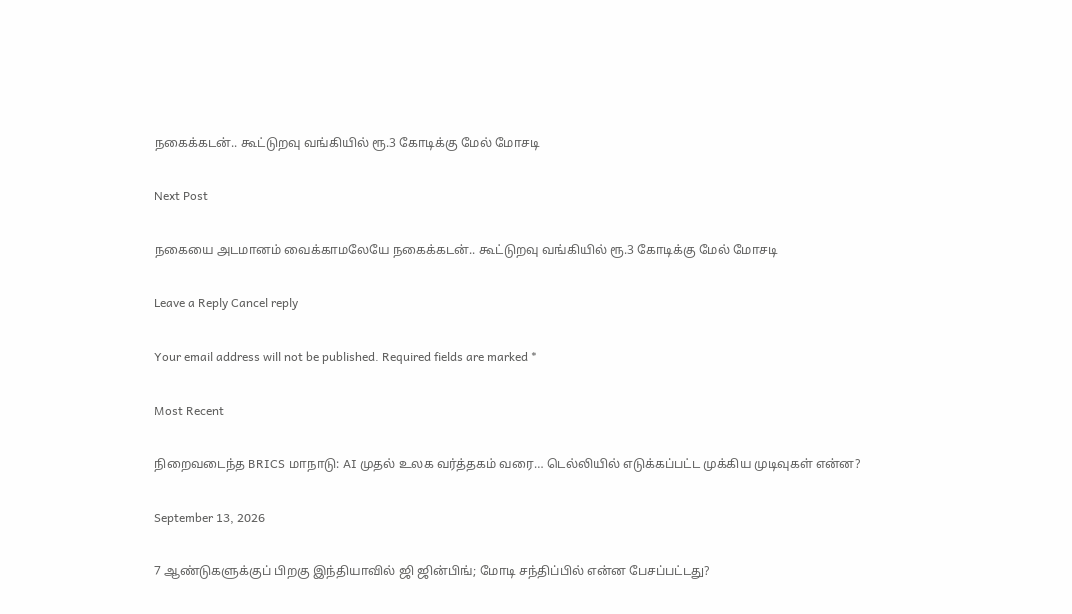நகைக்கடன்.. கூட்டுறவு வங்கியில் ரூ.3 கோடிக்கு மேல் மோசடி

Next Post

நகையை அடமானம் வைக்காமலேயே நகைக்கடன்.. கூட்டுறவு வங்கியில் ரூ.3 கோடிக்கு மேல் மோசடி

Leave a Reply Cancel reply

Your email address will not be published. Required fields are marked *

Most Recent

நிறைவடைந்த BRICS மாநாடு: AI முதல் உலக வர்த்தகம் வரை… டெல்லியில் எடுக்கப்பட்ட முக்கிய முடிவுகள் என்ன?

September 13, 2026

7 ஆண்டுகளுக்குப் பிறகு இந்தியாவில் ஜி ஜின்பிங்; மோடி சந்திப்பில் என்ன பேசப்பட்டது?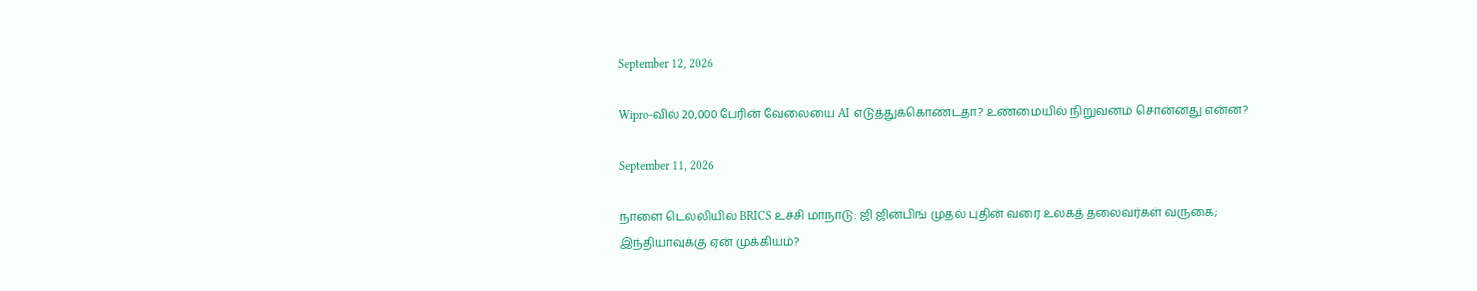September 12, 2026

Wipro-வில் 20,000 பேரின் வேலையை AI எடுத்துக்கொண்டதா? உண்மையில் நிறுவனம் சொன்னது என்ன?

September 11, 2026

நாளை டெல்லியில் BRICS உச்சி மாநாடு: ஜி ஜின்பிங் முதல் புதின் வரை உலகத் தலைவர்கள் வருகை; இந்தியாவுக்கு ஏன் முக்கியம்?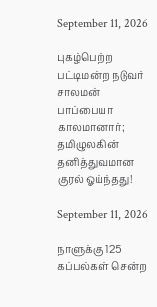September 11, 2026

புகழ்பெற்ற பட்டிமன்ற நடுவர் சாலமன் பாப்பையா காலமானார்; தமிழுலகின் தனித்துவமான குரல் ஓய்ந்தது!

September 11, 2026

நாளுக்கு 125 கப்பல்கள் சென்ற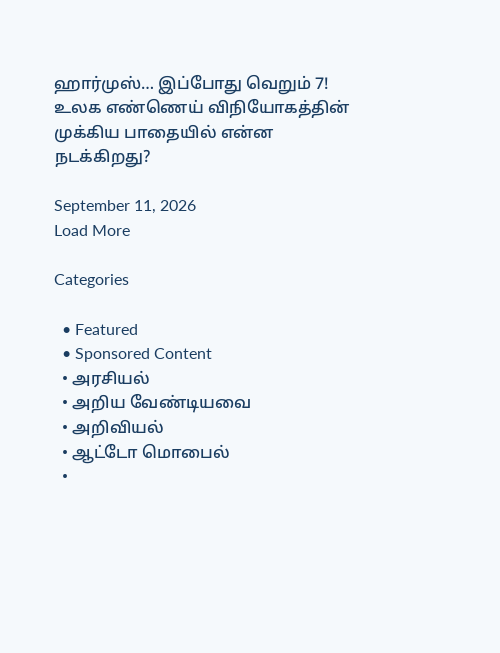ஹார்முஸ்… இப்போது வெறும் 7! உலக எண்ணெய் விநியோகத்தின் முக்கிய பாதையில் என்ன நடக்கிறது?

September 11, 2026
Load More

Categories

  • Featured
  • Sponsored Content
  • அரசியல்
  • அறிய வேண்டியவை
  • அறிவியல்
  • ஆட்டோ மொபைல்
  •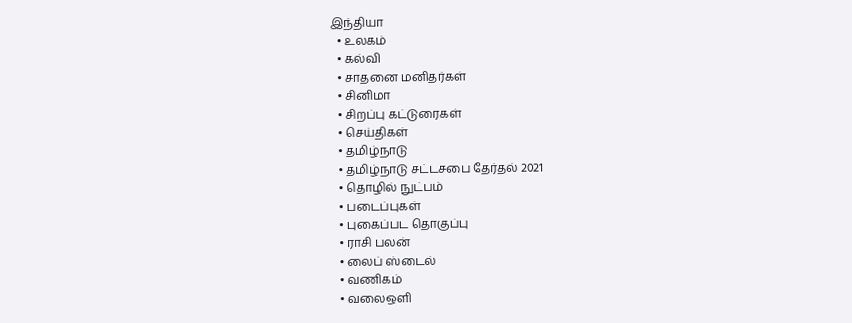இந்தியா
  • உலகம்
  • கல்வி
  • சாதனை மனிதர்கள்
  • சினிமா
  • சிறப்பு கட்டுரைகள்
  • செய்திகள்
  • தமிழ்நாடு
  • தமிழ்நாடு சட்டசபை தேர்தல் 2021
  • தொழில் நுட்பம்
  • படைப்புகள்
  • புகைப்பட தொகுப்பு
  • ராசி பலன்
  • லைப் ஸ்டைல்
  • வணிகம்
  • வலைஒளி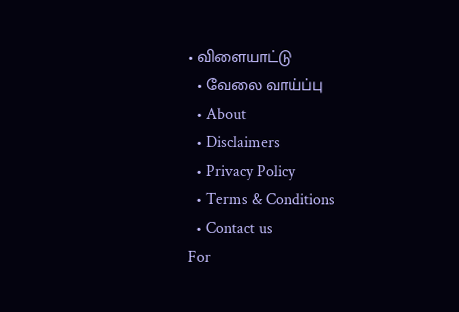• விளையாட்டு
  • வேலை வாய்ப்பு
  • About
  • Disclaimers
  • Privacy Policy
  • Terms & Conditions
  • Contact us
For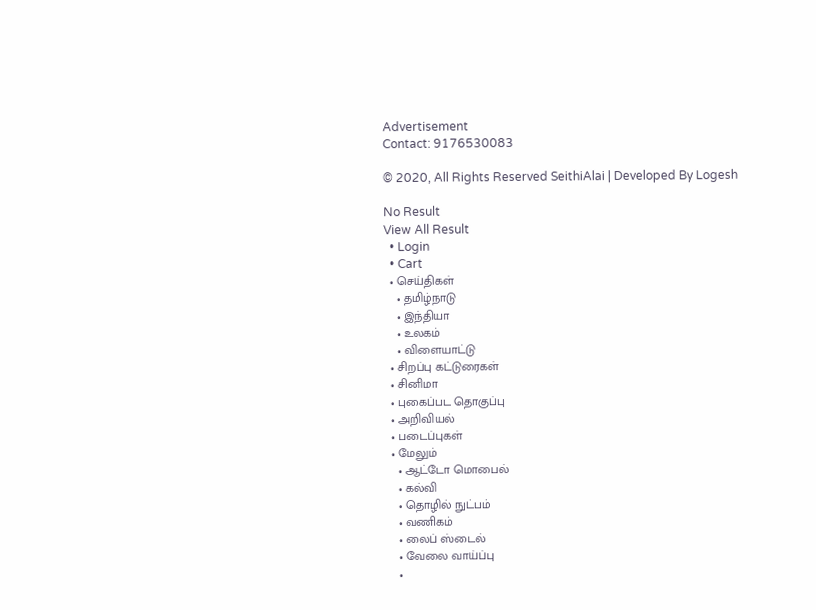Advertisement
Contact: 9176530083

© 2020, All Rights Reserved SeithiAlai | Developed By Logesh

No Result
View All Result
  • Login
  • Cart
  • செய்திகள்
    • தமிழ்நாடு
    • இந்தியா
    • உலகம்
    • விளையாட்டு
  • சிறப்பு கட்டுரைகள்
  • சினிமா
  • புகைப்பட தொகுப்பு
  • அறிவியல்
  • படைப்புகள்
  • மேலும்
    • ஆட்டோ மொபைல்
    • கல்வி
    • தொழில் நுட்பம்
    • வணிகம்
    • லைப் ஸ்டைல்
    • வேலை வாய்ப்பு
    •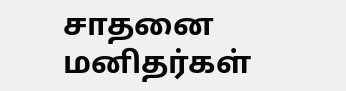சாதனை மனிதர்கள்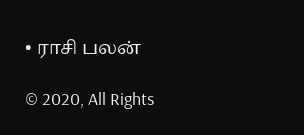• ராசி பலன்

© 2020, All Rights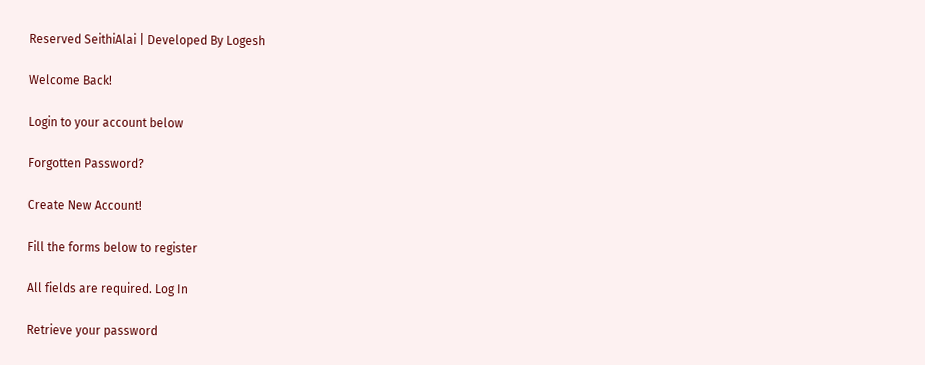Reserved SeithiAlai | Developed By Logesh

Welcome Back!

Login to your account below

Forgotten Password?

Create New Account!

Fill the forms below to register

All fields are required. Log In

Retrieve your password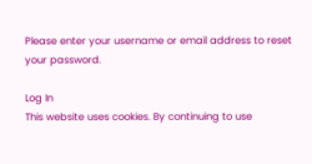Please enter your username or email address to reset your password.

Log In
This website uses cookies. By continuing to use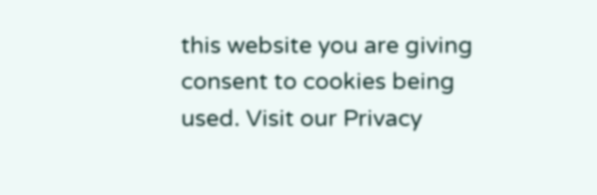this website you are giving consent to cookies being used. Visit our Privacy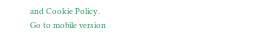and Cookie Policy.
Go to mobile version